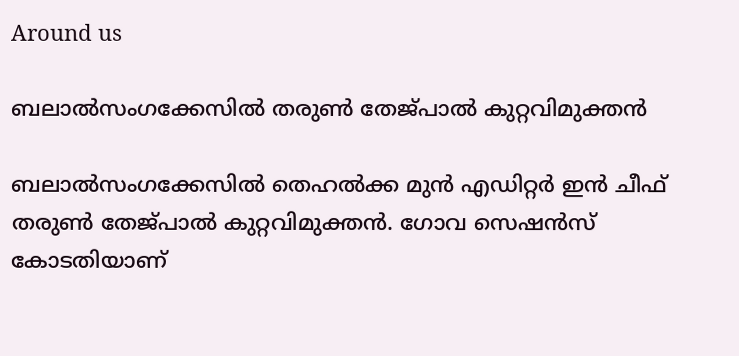Around us

ബലാല്‍സംഗക്കേസില്‍ തരുണ്‍ തേജ്പാല്‍ കുറ്റവിമുക്തന്‍

ബലാല്‍സംഗക്കേസില്‍ തെഹല്‍ക്ക മുന്‍ എഡിറ്റര്‍ ഇന്‍ ചീഫ് തരുണ്‍ തേജ്പാല്‍ കുറ്റവിമുക്തന്‍. ഗോവ സെഷന്‍സ് കോടതിയാണ്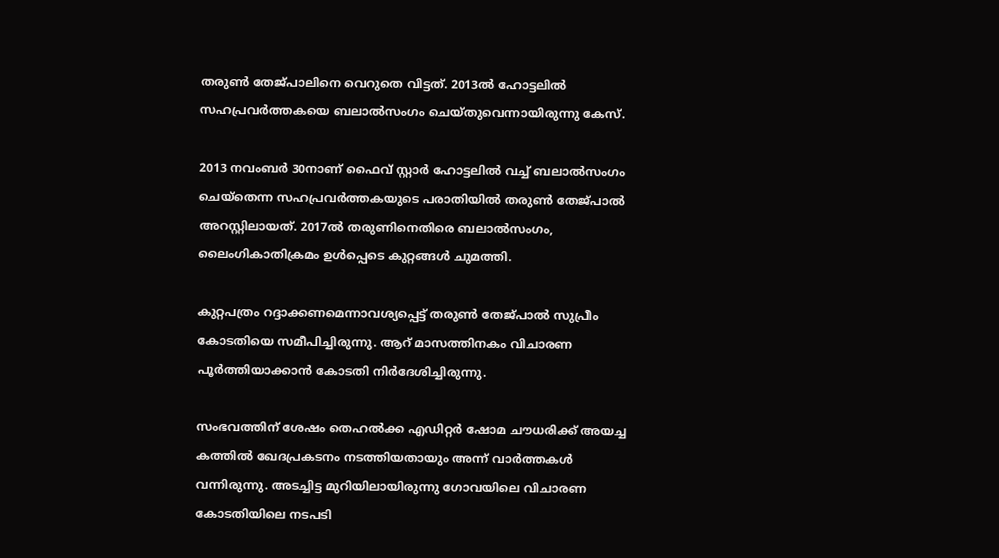തരുണ്‍ തേജ്പാലിനെ വെറുതെ വിട്ടത്. 2013ല്‍ ഹോട്ടലില്‍ സഹപ്രവര്‍ത്തകയെ ബലാല്‍സംഗം ചെയ്തുവെന്നായിരുന്നു കേസ്.

2013 നവംബര്‍ 30നാണ് ഫൈവ് സ്റ്റാര്‍ ഹോട്ടലില്‍ വച്ച് ബലാല്‍സംഗം ചെയ്‌തെന്ന സഹപ്രവര്‍ത്തകയുടെ പരാതിയില്‍ തരുണ്‍ തേജ്പാല്‍ അറസ്റ്റിലായത്. 2017ല്‍ തരുണിനെതിരെ ബലാല്‍സംഗം, ലൈംഗികാതിക്രമം ഉള്‍പ്പെടെ കുറ്റങ്ങള്‍ ചുമത്തി.

കുറ്റപത്രം റദ്ദാക്കണമെന്നാവശ്യപ്പെട്ട് തരുണ്‍ തേജ്പാല്‍ സുപ്രീം കോടതിയെ സമീപിച്ചിരുന്നു. ആറ് മാസത്തിനകം വിചാരണ പൂര്‍ത്തിയാക്കാന്‍ കോടതി നിര്‍ദേശിച്ചിരുന്നു.

സംഭവത്തിന് ശേഷം തെഹല്‍ക്ക എഡിറ്റര്‍ ഷോമ ചൗധരിക്ക് അയച്ച കത്തില്‍ ഖേദപ്രകടനം നടത്തിയതായും അന്ന് വാര്‍ത്തകള്‍ വന്നിരുന്നു. അടച്ചിട്ട മുറിയിലായിരുന്നു ഗോവയിലെ വിചാരണ കോടതിയിലെ നടപടി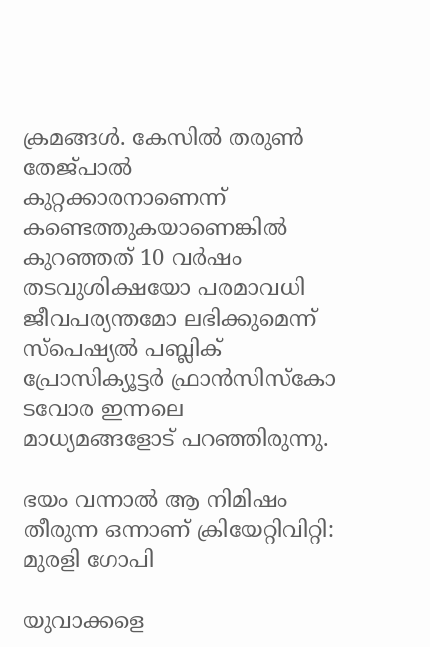ക്രമങ്ങള്‍. കേസില്‍ തരുണ്‍ തേജ്പാല്‍ കുറ്റക്കാരനാണെന്ന് കണ്ടെത്തുകയാണെങ്കില്‍ കുറഞ്ഞത് 10 വര്‍ഷം തടവുശിക്ഷയോ പരമാവധി ജീവപര്യന്തമോ ലഭിക്കുമെന്ന് സ്‌പെഷ്യല്‍ പബ്ലിക് പ്രോസിക്യൂട്ടര്‍ ഫ്രാന്‍സിസ്‌കോ ടവോര ഇന്നലെ മാധ്യമങ്ങളോട് പറഞ്ഞിരുന്നു.

ഭയം വന്നാൽ ആ നിമിഷം തീരുന്ന ഒന്നാണ് ക്രിയേറ്റിവിറ്റി: മുരളി ഗോപി

യുവാക്കളെ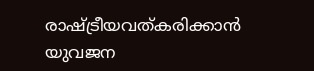രാഷ്ട്രീയവത്കരിക്കാന്‍ യുവജന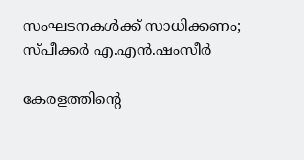സംഘടനകള്‍ക്ക് സാധിക്കണം; സ്പീക്കര്‍ എ.എന്‍.ഷംസീര്‍

കേരളത്തിന്റെ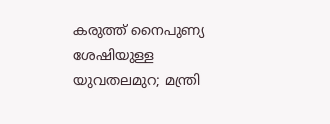കരുത്ത് നൈപുണ്യ ശേഷിയുള്ള യുവതലമുറ; മന്ത്രി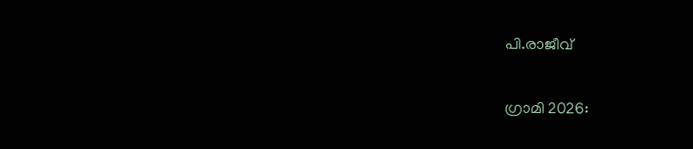പി.രാജീവ്

ഗ്രാമി 2026: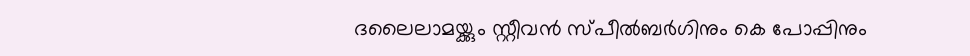ദലൈലാമയ്ക്കും സ്റ്റീവൻ സ്പീൽബർഗിനും കെ പോപ്പിനും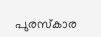പുരസ്‌കാര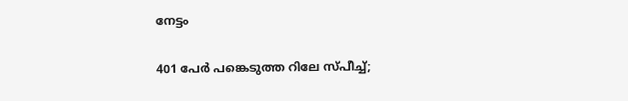നേട്ടം

401 പേര്‍ പങ്കെടുത്ത റിലേ സ്പീച്ച്;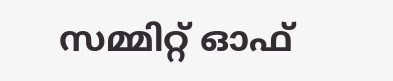സമ്മിറ്റ് ഓഫ്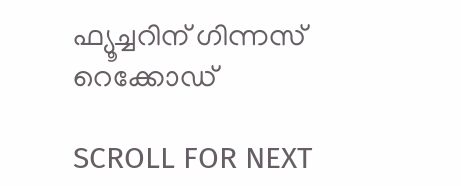ഫ്യൂച്ചറിന് ഗിന്നസ് റെക്കോഡ്

SCROLL FOR NEXT